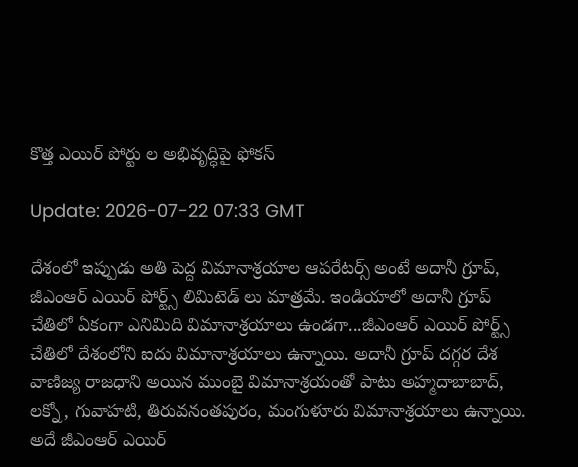కొత్త ఎయిర్ పోర్టు ల అభివృద్ధిపై ఫోకస్

Update: 2026-07-22 07:33 GMT

దేశంలో ఇప్పుడు అతి పెద్ద విమానాశ్రయాల ఆపరేటర్స్ అంటే అదానీ గ్రూప్, జీఎంఆర్ ఎయిర్ పోర్ట్స్ లిమిటెడ్ లు మాత్రమే. ఇండియాలో అదానీ గ్రూప్ చేతిలో ఏకంగా ఎనిమిది విమానాశ్రయాలు ఉండగా...జీఎంఆర్ ఎయిర్ పోర్ట్స్ చేతిలో దేశంలోని ఐదు విమానాశ్రయాలు ఉన్నాయి. అదానీ గ్రూప్ దగ్గర దేశ వాణిజ్య రాజధాని అయిన ముంబై విమానాశ్రయంతో పాటు అహ్మదాబాబాద్, లక్నో, గువాహటి, తిరువనంతపురం, మంగుళూరు విమానాశ్రయాలు ఉన్నాయి. అదే జీఎంఆర్ ఎయిర్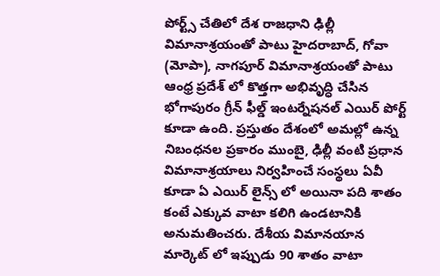పోర్ట్స్ చేతిలో దేశ రాజధాని ఢిల్లీ విమానాశ్రయంతో పాటు హైదరాబాద్, గోవా (మోపా), నాగపూర్ విమానాశ్రయంతో పాటు ఆంధ్ర ప్రదేశ్ లో కొత్తగా అభివృద్ధి చేసిన భోగాపురం గ్రీన్ ఫీల్డ్ ఇంటర్నేషనల్ ఎయిర్ పోర్ట్ కూడా ఉంది. ప్రస్తుతం దేశంలో అమల్లో ఉన్న నిబంధనల ప్రకారం ముంబై, ఢిల్లీ వంటి ప్రధాన విమానాశ్రయాలు నిర్వహించే సంస్థలు ఏవీ కూడా ఏ ఎయిర్ లైన్స్ లో అయినా పది శాతం కంటే ఎక్కువ వాటా కలిగి ఉండటానికి అనుమతించరు. దేశీయ విమానయాన మార్కెట్ లో ఇప్పుడు 90 శాతం వాటా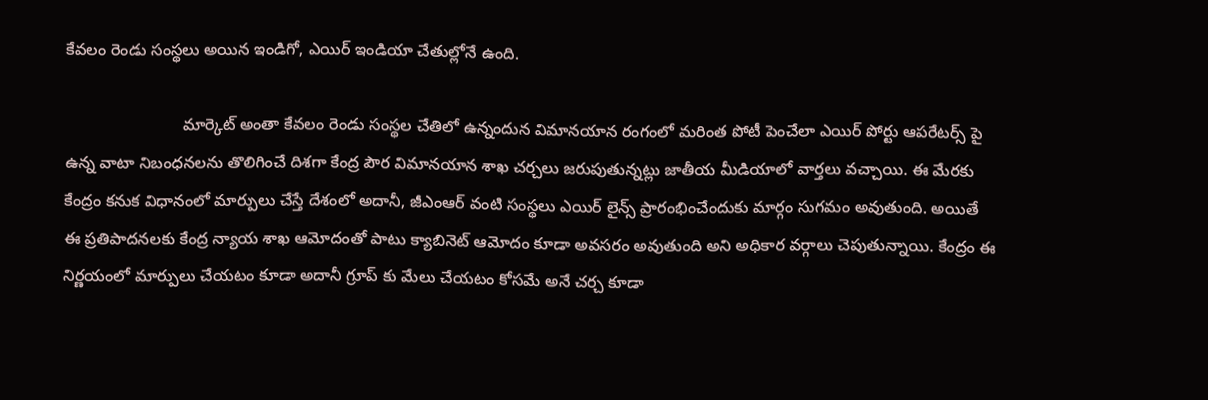కేవలం రెండు సంస్థలు అయిన ఇండిగో, ఎయిర్ ఇండియా చేతుల్లోనే ఉంది.

                          మార్కెట్ అంతా కేవలం రెండు సంస్థల చేతిలో ఉన్నందున విమానయాన రంగంలో మరింత పోటీ పెంచేలా ఎయిర్ పోర్టు ఆపరేటర్స్ పై ఉన్న వాటా నిబంధనలను తొలిగించే దిశగా కేంద్ర పౌర విమానయాన శాఖ చర్చలు జరుపుతున్నట్లు జాతీయ మీడియాలో వార్తలు వచ్చాయి. ఈ మేరకు కేంద్రం కనుక విధానంలో మార్పులు చేస్తే దేశంలో అదానీ, జీఎంఆర్ వంటి సంస్థలు ఎయిర్ లైన్స్ ప్రారంభించేందుకు మార్గం సుగమం అవుతుంది. అయితే ఈ ప్రతిపాదనలకు కేంద్ర న్యాయ శాఖ ఆమోదంతో పాటు క్యాబినెట్ ఆమోదం కూడా అవసరం అవుతుంది అని అధికార వర్గాలు చెపుతున్నాయి. కేంద్రం ఈ నిర్ణయంలో మార్పులు చేయటం కూడా అదానీ గ్రూప్ కు మేలు చేయటం కోసమే అనే చర్చ కూడా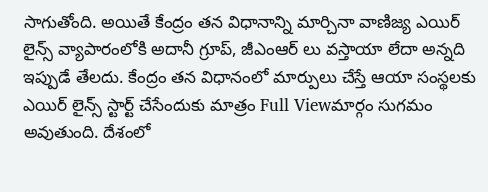సాగుతోంది. అయితే కేంద్రం తన విధానాన్ని మార్చినా వాణిజ్య ఎయిర్ లైన్స్ వ్యాపారంలోకి అదానీ గ్రూప్, జీఎంఆర్ లు వస్తాయా లేదా అన్నది ఇప్పుడే తేలదు. కేంద్రం తన విధానంలో మార్పులు చేస్తే ఆయా సంస్థలకు ఎయిర్ లైన్స్ స్టార్ట్ చేసేందుకు మాత్రం Full Viewమార్గం సుగమం అవుతుంది. దేశంలో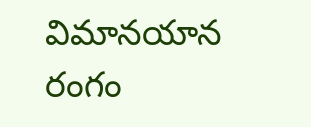విమానయాన రంగం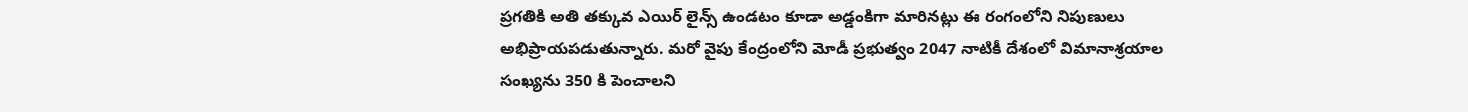ప్రగతికి అతి తక్కువ ఎయిర్ లైన్స్ ఉండటం కూడా అడ్డంకిగా మారినట్లు ఈ రంగంలోని నిపుణులు అభిప్రాయపడుతున్నారు. మరో వైపు కేంద్రంలోని మోడీ ప్రభుత్వం 2047 నాటికీ దేశంలో విమానాశ్రయాల సంఖ్యను 350 కి పెంచాలని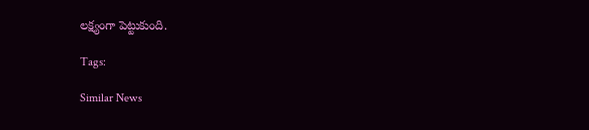లక్ష్యంగా పెట్టుకుంది.

Tags:

Similar News